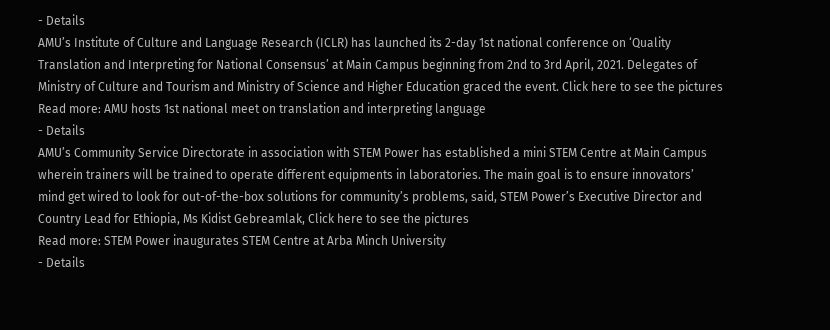- Details
AMU’s Institute of Culture and Language Research (ICLR) has launched its 2-day 1st national conference on ‘Quality Translation and Interpreting for National Consensus’ at Main Campus beginning from 2nd to 3rd April, 2021. Delegates of Ministry of Culture and Tourism and Ministry of Science and Higher Education graced the event. Click here to see the pictures
Read more: AMU hosts 1st national meet on translation and interpreting language
- Details
AMU’s Community Service Directorate in association with STEM Power has established a mini STEM Centre at Main Campus wherein trainers will be trained to operate different equipments in laboratories. The main goal is to ensure innovators’ mind get wired to look for out-of-the-box solutions for community’s problems, said, STEM Power’s Executive Director and Country Lead for Ethiopia, Ms Kidist Gebreamlak, Click here to see the pictures
Read more: STEM Power inaugurates STEM Centre at Arba Minch University
- Details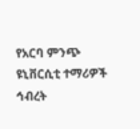የአርባ ምንጭ ዩኒቨርሲቲ ተማሪዎች ኅብረት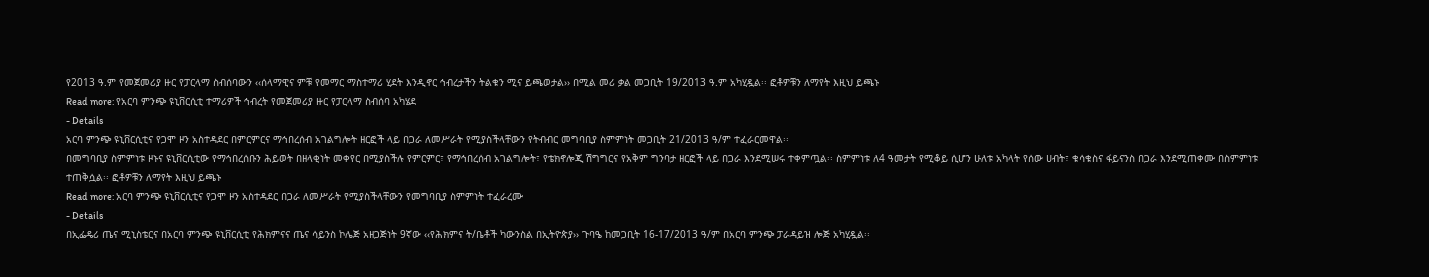የ2013 ዓ.ም የመጀመሪያ ዙር የፓርላማ ስብሰባውን ‹‹ሰላማዊና ምቹ የመማር ማስተማሪ ሂደት እንዲኖር ኅብረታችን ትልቁን ሚና ይጫወታል›› በሚል መሪ ቃል መጋቢት 19/2013 ዓ.ም አካሂዷል፡፡ ፎቶዎቹን ለማየት እዚህ ይጫኑ
Read more: የአርባ ምንጭ ዩኒቨርሲቲ ተማሪዎች ኅብረት የመጀመሪያ ዙር የፓርላማ ስብሰባ አካሄደ
- Details
አርባ ምንጭ ዩኒቨርሲቲና የጋሞ ዞን አስተዳደር በምርምርና ማኅበረሰብ አገልግሎት ዘርፎች ላይ በጋራ ለመሥራት የሚያስችላቸውን የትብብር መግባቢያ ስምምነት መጋቢት 21/2013 ዓ/ም ተፈራርመዋል፡፡
በመግባቢያ ስምምነቱ ዞኑና ዩኒቨርሲቲው የማኅበረሰቡን ሕይወት በዘላቂነት መቀየር በሚያስችሉ የምርምር፣ የማኅበረሰብ አገልግሎት፣ የቴክኖሎጂ ሽግግርና የአቅም ግንባታ ዘርፎች ላይ በጋራ እንደሚሠሩ ተቀምጧል፡፡ ስምምነቱ ለ4 ዓመታት የሚቆይ ሲሆን ሁለቱ አካላት የሰው ሀብት፣ ቁሳቁስና ፋይናንስ በጋራ እንደሚጠቀሙ በስምምነቱ ተጠቅሷል፡፡ ፎቶዎቹን ለማየት እዚህ ይጫኑ
Read more: አርባ ምንጭ ዩኒቨርሲቲና የጋሞ ዞን አስተዳደር በጋራ ለመሥራት የሚያስችላቸውን የመግባቢያ ስምምነት ተፈራረሙ
- Details
በኢፌዴሪ ጤና ሚኒስቴርና በአርባ ምንጭ ዩኒቨርሲቲ የሕክምናና ጤና ሳይንስ ኮሌጅ አዘጋጅነት 9ኛው ‹‹የሕክምና ት/ቤቶች ካውንስል በኢትዮጵያ›› ጉባዔ ከመጋቢት 16-17/2013 ዓ/ም በአርባ ምንጭ ፓራዳይዝ ሎጅ አካሂዷል፡፡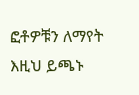ፎቶዎቹን ለማየት እዚህ ይጫኑ